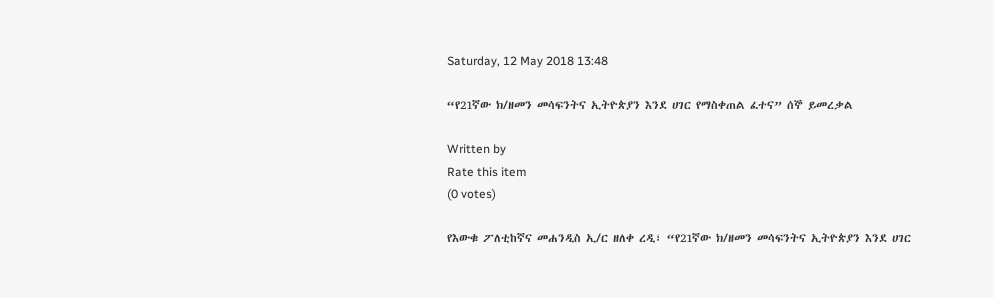Saturday, 12 May 2018 13:48

“የ21ኛው ክ/ዘመን መሳፍንትና ኢትዮጵያን እንደ ሀገር የማስቀጠል ፈተና” ሰኞ ይመረቃል

Written by
Rate this item
(0 votes)

የእውቁ ፖለቲከኛና መሐንዲስ ኢ/ር ዘለቀ ረዲ፣ “የ21ኛው ክ/ዘመን መሳፍንትና ኢትዮጵያን እንደ ሀገር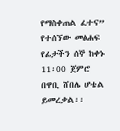የማስቀጠል ፈተና” የተሰኘው መፅሐፍ የፊታችን ሰኞ ከቀኑ 11፡00 ጀምሮ በዋቢ ሸበሌ ሆቴል ይመረቃል፡፡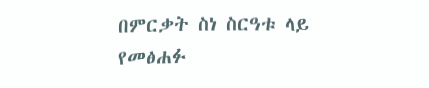በምርቃት ስነ ስርዓቱ ላይ የመፅሐፉ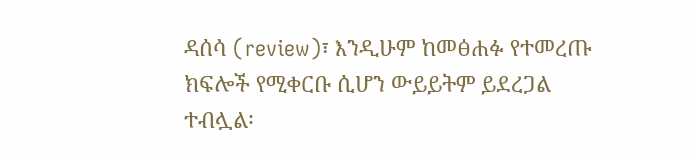ዳሰሳ (review)፣ እንዲሁም ከመፅሐፉ የተመረጡ ክፍሎች የሚቀርቡ ሲሆን ውይይትም ይደረጋል ተብሏል፡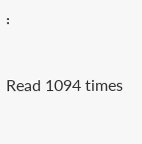፡

Read 1094 times